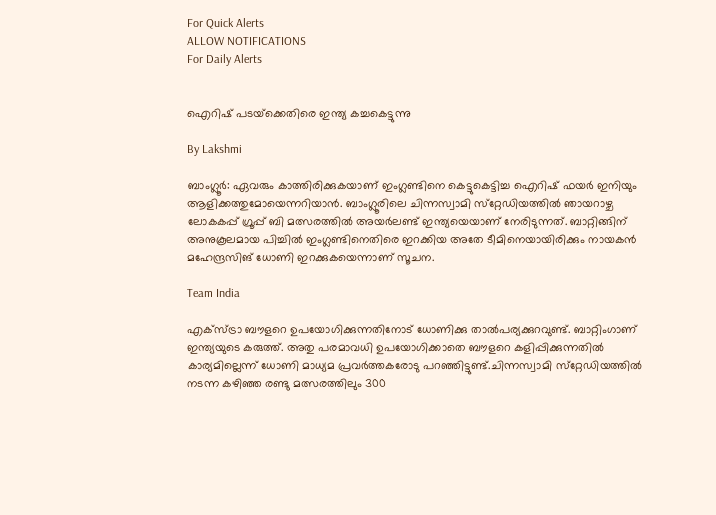For Quick Alerts
ALLOW NOTIFICATIONS
For Daily Alerts


ഐറിഷ് പടയ്‌ക്കെതിരെ ഇന്ത്യ കച്ചകെട്ടുന്നു

By Lakshmi

ബാംഗ്ലൂര്‍: ഏവരും കാത്തിരിക്കുകയാണ് ഇംഗ്ലണ്ടിനെ കെട്ടുകെട്ടിച്ച ഐറിഷ് ഫയര്‍ ഇനിയും ആളിക്കത്തുമോയെന്നറിയാന്‍. ബാംഗ്ലൂരിലെ ചിന്നസ്വാമി സ്‌റ്റേഡിയത്തില്‍ ഞായറാഴ്ച ലോകകപ്പ് ഗ്രൂപ്പ് ബി മത്സരത്തില്‍ അയര്‍ലണ്ട് ഇന്ത്യയെയാണ് നേരിടുന്നത്. ബാറ്റിങ്ങിന് അനുകൂലമായ പിച്ചില്‍ ഇംഗ്ലണ്ടിനെതിരെ ഇറക്കിയ അതേ ടീമിനെയായിരിക്കും നായകന്‍ മഹേന്ദ്രസിങ് ധോണി ഇറക്കുകയെന്നാണ് സൂചന.

Team India

എക്‌സ്ട്രാ ബൗളറെ ഉപയോഗിക്കുന്നതിനോട് ധോണിക്കു താല്‍പര്യക്കുറവുണ്ട്. ബാറ്റിംഗാണ് ഇന്ത്യയുടെ കരുത്ത്. അതു പരമാവധി ഉപയോഗിക്കാതെ ബൗളറെ കളിപ്പിക്കുന്നതില്‍ കാര്യമില്ലെന്ന് ധോണി മാധ്യമ പ്രവര്‍ത്തകരോടു പറഞ്ഞിട്ടുണ്ട്.ചിന്നസ്വാമി സ്‌റ്റേഡിയത്തില്‍ നടന്ന കഴിഞ്ഞ രണ്ടു മത്സരത്തിലും 300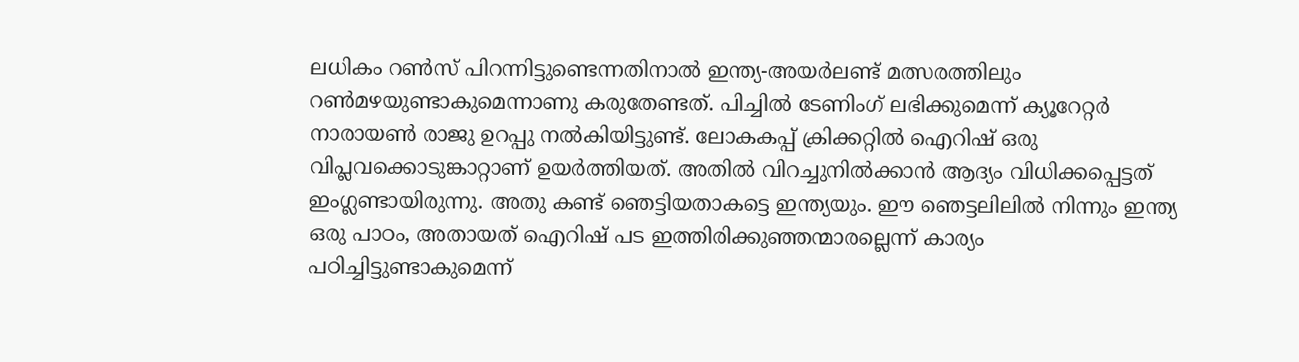ലധികം റണ്‍സ് പിറന്നിട്ടുണ്ടെന്നതിനാല്‍ ഇന്ത്യ-അയര്‍ലണ്ട് മത്സരത്തിലും റണ്‍മഴയുണ്ടാകുമെന്നാണു കരുതേണ്ടത്. പിച്ചില്‍ ടേണിംഗ് ലഭിക്കുമെന്ന് ക്യൂറേറ്റര്‍ നാരായണ്‍ രാജു ഉറപ്പു നല്‍കിയിട്ടുണ്ട്. ലോകകപ്പ് ക്രിക്കറ്റില്‍ ഐറിഷ് ഒരു വിപ്ലവക്കൊടുങ്കാറ്റാണ് ഉയര്‍ത്തിയത്. അതില്‍ വിറച്ചുനില്‍ക്കാന്‍ ആദ്യം വിധിക്കപ്പെട്ടത് ഇംഗ്ലണ്ടായിരുന്നു. അതു കണ്ട് ഞെട്ടിയതാകട്ടെ ഇന്ത്യയും. ഈ ഞെട്ടലിലില്‍ നിന്നും ഇന്ത്യ ഒരു പാഠം, അതായത് ഐറിഷ് പട ഇത്തിരിക്കുഞ്ഞന്മാരല്ലെന്ന് കാര്യം പഠിച്ചിട്ടുണ്ടാകുമെന്ന്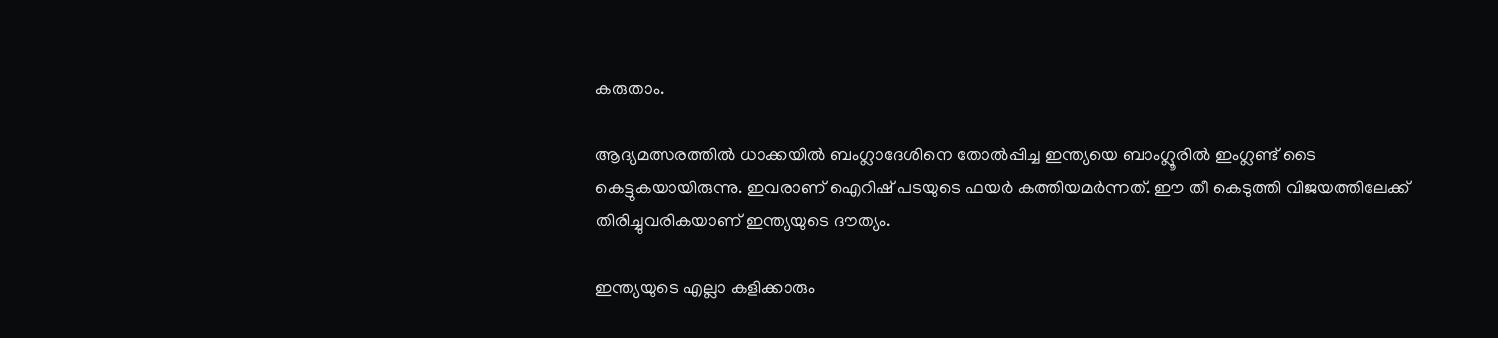കരുതാം.

ആദ്യമത്സരത്തില്‍ ധാക്കയില്‍ ബംഗ്ലാദേശിനെ തോല്‍പ്പിച്ച ഇന്ത്യയെ ബാംഗ്ലൂരില്‍ ഇംഗ്ലണ്ട് ടൈ കെട്ടുകയായിരുന്നു. ഇവരാണ് ഐറിഷ് പടയുടെ ഫയര്‍ കത്തിയമര്‍ന്നത്. ഈ തീ കെടുത്തി വിജയത്തിലേക്ക് തിരിച്ചുവരികയാണ് ഇന്ത്യയുടെ ദൗത്യം.

ഇന്ത്യയുടെ എല്ലാ കളിക്കാരും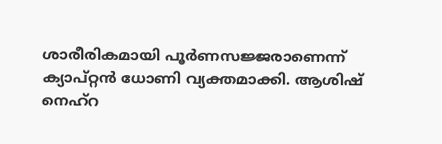ശാരീരികമായി പൂര്‍ണസജ്ജരാണെന്ന് ക്യാപ്റ്റന്‍ ധോണി വ്യക്തമാക്കി. ആശിഷ് നെഹ്‌റ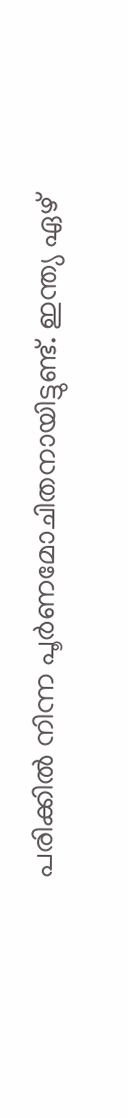പരിക്കില്‍ നിന്ന പൂര്‍ണമോചിതനായിട്ടുണ്ട്. ഇന്ത്യ ഏഴ്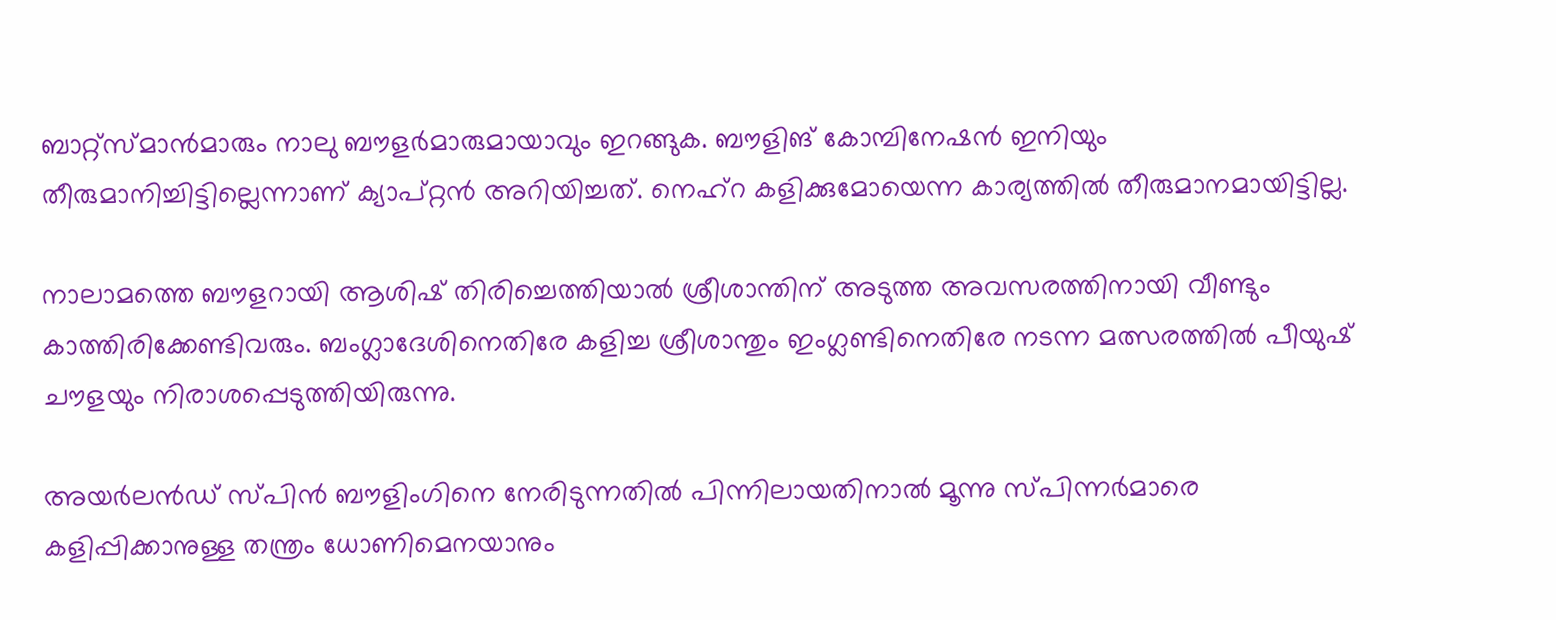ബാറ്റ്‌സ്മാന്‍മാരും നാലു ബൗളര്‍മാരുമായാവും ഇറങ്ങുക. ബൗളിങ് കോമ്പിനേഷന്‍ ഇനിയും തീരുമാനിച്ചിട്ടില്ലെന്നാണ് ക്യാപ്റ്റന്‍ അറിയിച്ചത്. നെഹ്‌റ കളിക്കുമോയെന്ന കാര്യത്തില്‍ തീരുമാനമായിട്ടില്ല.

നാലാമത്തെ ബൗളറായി ആശിഷ് തിരിച്ചെത്തിയാല്‍ ശ്രീശാന്തിന് അടുത്ത അവസരത്തിനായി വീണ്ടും കാത്തിരിക്കേണ്ടിവരും. ബംഗ്ലാദേശിനെതിരേ കളിച്ച ശ്രീശാന്തും ഇംഗ്ലണ്ടിനെതിരേ നടന്ന മത്സരത്തില്‍ പീയുഷ് ചൗളയും നിരാശപ്പെടുത്തിയിരുന്നു.

അയര്‍ലന്‍ഡ് സ്പിന്‍ ബൗളിംഗിനെ നേരിടുന്നതില്‍ പിന്നിലായതിനാല്‍ മൂന്നു സ്പിന്നര്‍മാരെ കളിപ്പിക്കാനുള്ള തന്ത്രം ധോണിമെനയാനും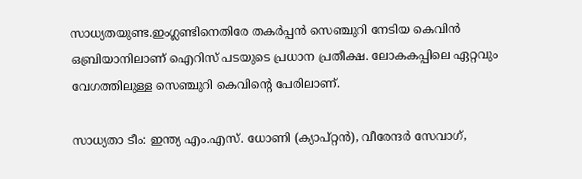സാധ്യതയുണ്ട.ഇംഗ്ലണ്ടിനെതിരേ തകര്‍പ്പന്‍ സെഞ്ചുറി നേടിയ കെവിന്‍ ഒബ്രിയാനിലാണ് ഐറിസ് പടയുടെ പ്രധാന പ്രതീക്ഷ. ലോകകപ്പിലെ ഏറ്റവും വേഗത്തിലുള്ള സെഞ്ചുറി കെവിന്റെ പേരിലാണ്.

സാധ്യതാ ടീം: ഇന്ത്യ എം.എസ്. ധോണി (ക്യാപ്റ്റന്‍), വീരേന്ദര്‍ സേവാഗ്,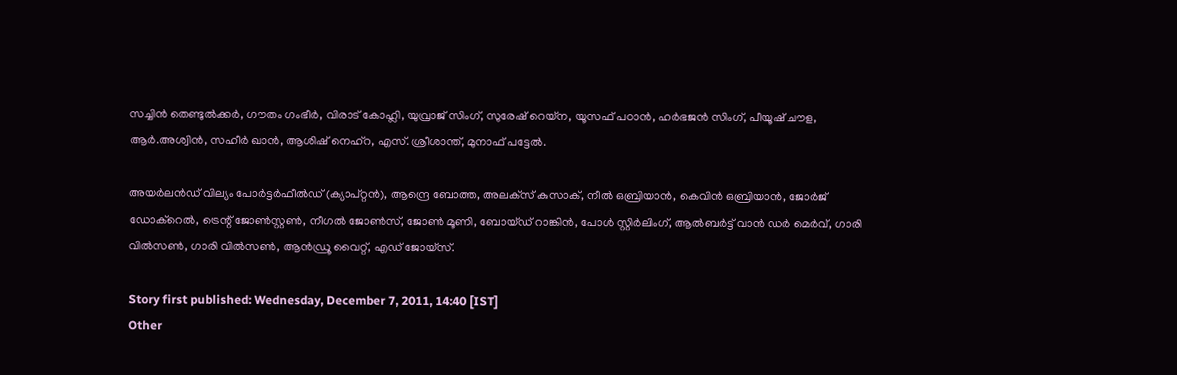സച്ചിന്‍ തെണ്ടുല്‍ക്കര്‍, ഗൗതം ഗംഭീര്‍, വിരാട് കോഹ്ലി, യുവ്രാജ് സിംഗ്, സുരേഷ് റെയ്‌ന, യൂസഫ് പഠാന്‍, ഹര്‍ഭജന്‍ സിംഗ്, പീയൂഷ് ചൗള, ആര്‍.അശ്വിന്‍, സഹീര്‍ ഖാന്‍, ആശിഷ് നെഹ്‌റ, എസ്. ശ്രീശാന്ത്, മുനാഫ് പട്ടേല്‍.

അയര്‍ലന്‍ഡ് വില്യം പോര്‍ട്ടര്‍ഫീല്‍ഡ് (ക്യാപ്റ്റന്‍), ആന്ദ്രെ ബോത്ത, അലക്‌സ് കുസാക്, നീല്‍ ഒബ്രിയാന്‍, കെവിന്‍ ഒബ്രിയാന്‍, ജോര്‍ജ് ഡോക്‌റെല്‍, ട്രെന്റ് ജോണ്‍സ്റ്റണ്‍, നീഗല്‍ ജോണ്‍സ്, ജോണ്‍ മൂണി, ബോയ്ഡ് റാങ്കിന്‍, പോള്‍ സ്റ്റിര്‍ലിംഗ്, ആല്‍ബര്‍ട്ട് വാന്‍ ഡര്‍ മെര്‍വ്, ഗാരി വില്‍സണ്‍, ഗാരി വില്‍സണ്‍, ആന്‍ഡ്രൂ വൈറ്റ്, എഡ് ജോയ്‌സ്.

Story first published: Wednesday, December 7, 2011, 14:40 [IST]
Other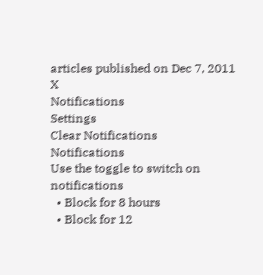articles published on Dec 7, 2011
X
Notifications
Settings
Clear Notifications
Notifications
Use the toggle to switch on notifications
  • Block for 8 hours
  • Block for 12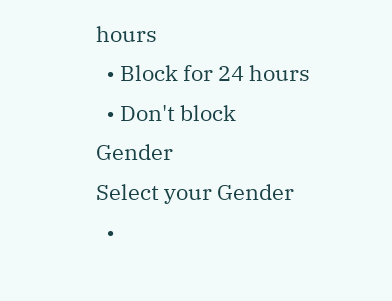hours
  • Block for 24 hours
  • Don't block
Gender
Select your Gender
  •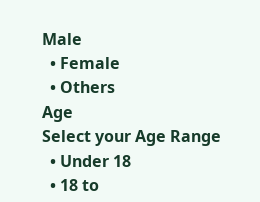Male
  • Female
  • Others
Age
Select your Age Range
  • Under 18
  • 18 to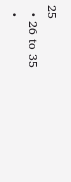25
  • 26 to 35
  •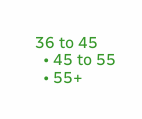36 to 45
  • 45 to 55
  • 55+